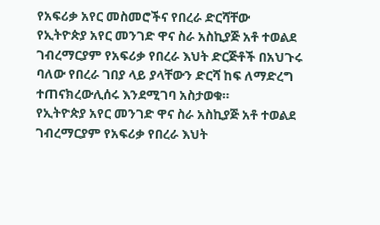የአፍሪቃ አየር መስመሮችና የበረራ ድርሻቸው
የኢትዮጵያ አየር መንገድ ዋና ስራ አስኪያጅ አቶ ተወልደ ገብረማርያም የአፍሪቃ የበረራ እህት ድርጅቶች በአህጉሩ ባለው የበረራ ገበያ ላይ ያላቸውን ድርሻ ከፍ ለማድረግ ተጠናክረውሊሰሩ እንደሚገባ አስታወቁ።
የኢትዮጵያ አየር መንገድ ዋና ስራ አስኪያጅ አቶ ተወልደ ገብረማርያም የአፍሪቃ የበረራ እህት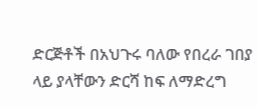ድርጅቶች በአህጉሩ ባለው የበረራ ገበያ ላይ ያላቸውን ድርሻ ከፍ ለማድረግ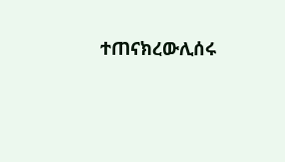ተጠናክረውሊሰሩ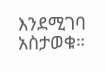እንደሚገባ አስታወቁ።